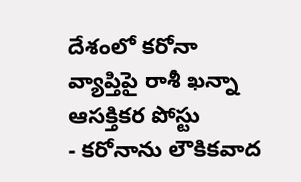దేశంలో కరోనా వ్యాప్తిపై రాశీ ఖన్నా ఆసక్తికర పోస్టు
- కరోనాను లౌకికవాద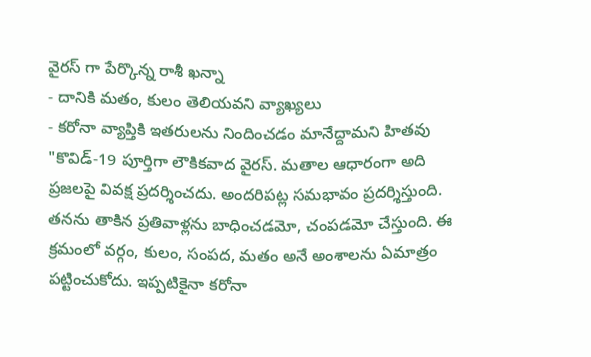వైరస్ గా పేర్కొన్న రాశీ ఖన్నా
- దానికి మతం, కులం తెలియవని వ్యాఖ్యలు
- కరోనా వ్యాప్తికి ఇతరులను నిందించడం మానేద్దామని హితవు
"కొవిడ్-19 పూర్తిగా లౌకికవాద వైరస్. మతాల ఆధారంగా అది ప్రజలపై వివక్ష ప్రదర్శించదు. అందరిపట్ల సమభావం ప్రదర్శిస్తుంది. తనను తాకిన ప్రతివాళ్లను బాధించడమో, చంపడమో చేస్తుంది. ఈ క్రమంలో వర్గం, కులం, సంపద, మతం అనే అంశాలను ఏమాత్రం పట్టించుకోదు. ఇప్పటికైనా కరోనా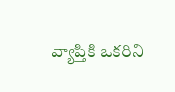వ్యాప్తికి ఒకరిని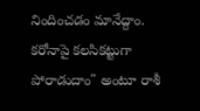నిందించడం మానేద్దాం. కరోనాపై కలసికట్టుగా పోరాడుదాం" అంటూ రాశీ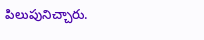పిలుపునిచ్చారు.